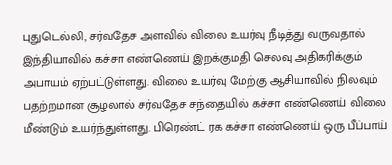புதுடெல்லி, சர்வதேச அளவில் விலை உயர்வு நீடித்து வருவதால் இந்தியாவில் கச்சா எண்ணெய் இறக்குமதி செலவு அதிகரிக்கும் அபாயம் ஏற்பட்டுள்ளது. விலை உயர்வு மேற்கு ஆசியாவில் நிலவும் பதற்றமான சூழலால் சர்வதேச சந்தையில் கச்சா எண்ணெய் விலை மீண்டும் உயர்ந்துள்ளது. பிரெண்ட் ரக கச்சா எண்ணெய் ஒரு பீப்பாய்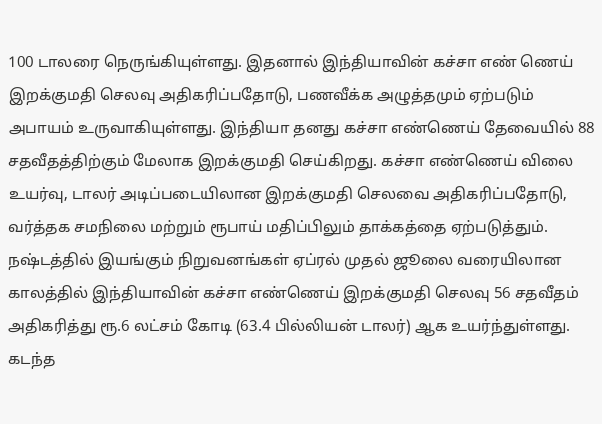100 டாலரை நெருங்கியுள்ளது. இதனால் இந்தியாவின் கச்சா எண் ணெய் இறக்குமதி செலவு அதிகரிப்பதோடு, பணவீக்க அழுத்தமும் ஏற்படும் அபாயம் உருவாகியுள்ளது. இந்தியா தனது கச்சா எண்ணெய் தேவையில் 88 சதவீதத்திற்கும் மேலாக இறக்குமதி செய்கிறது. கச்சா எண்ணெய் விலை உயர்வு, டாலர் அடிப்படையிலான இறக்குமதி செலவை அதிகரிப்பதோடு, வர்த்தக சமநிலை மற்றும் ரூபாய் மதிப்பிலும் தாக்கத்தை ஏற்படுத்தும். நஷ்டத்தில் இயங்கும் நிறுவனங்கள் ஏப்ரல் முதல் ஜூலை வரையிலான காலத்தில் இந்தியாவின் கச்சா எண்ணெய் இறக்குமதி செலவு 56 சதவீதம் அதிகரித்து ரூ.6 லட்சம் கோடி (63.4 பில்லியன் டாலர்) ஆக உயர்ந்துள்ளது. கடந்த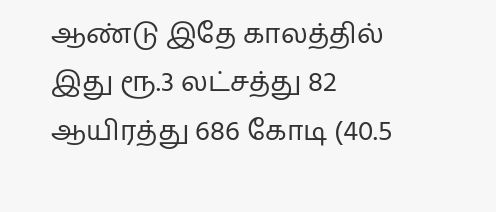ஆண்டு இதே காலத்தில் இது ரூ.3 லட்சத்து 82 ஆயிரத்து 686 கோடி (40.5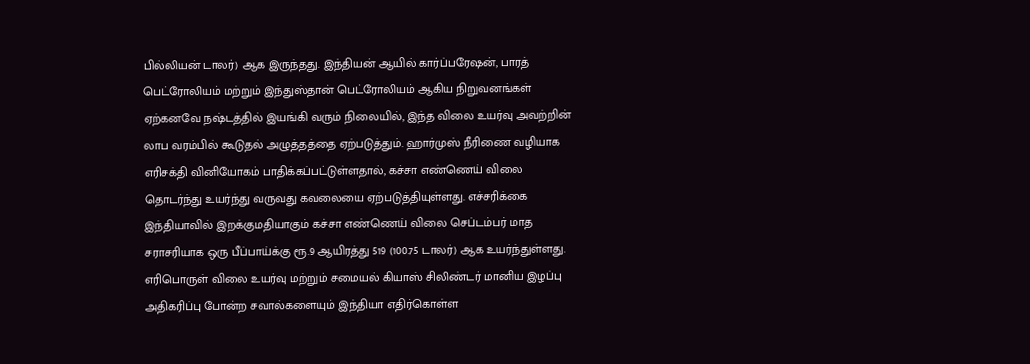பில்லியன் டாலர்) ஆக இருந்தது. இந்தியன் ஆயில் கார்ப்பரேஷன், பாரத் பெட்ரோலியம் மற்றும் இந்துஸ்தான் பெட்ரோலியம் ஆகிய நிறுவனங்கள் ஏற்கனவே நஷ்டத்தில் இயங்கி வரும் நிலையில், இந்த விலை உயர்வு அவற்றின் லாப வரம்பில் கூடுதல் அழுத்தத்தை ஏற்படுத்தும். ஹார்முஸ் நீரிணை வழியாக எரிசக்தி வினியோகம் பாதிக்கப்பட்டுள்ளதால், கச்சா எண்ணெய் விலை தொடர்ந்து உயர்ந்து வருவது கவலையை ஏற்படுத்தியுள்ளது. எச்சரிக்கை இந்தியாவில் இறக்குமதியாகும் கச்சா எண்ணெய் விலை செப்டம்பர் மாத சராசரியாக ஒரு பீப்பாய்க்கு ரூ.9 ஆயிரத்து 519 (100.75 டாலர்) ஆக உயர்ந்துள்ளது. எரிபொருள் விலை உயர்வு மற்றும் சமையல் கியாஸ் சிலிண்டர் மானிய இழப்பு அதிகரிப்பு போன்ற சவால்களையும் இந்தியா எதிர்கொள்ள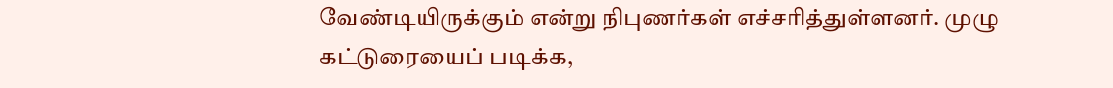வேண்டியிருக்கும் என்று நிபுணர்கள் எச்சரித்துள்ளனர். முழு கட்டுரையைப் படிக்க,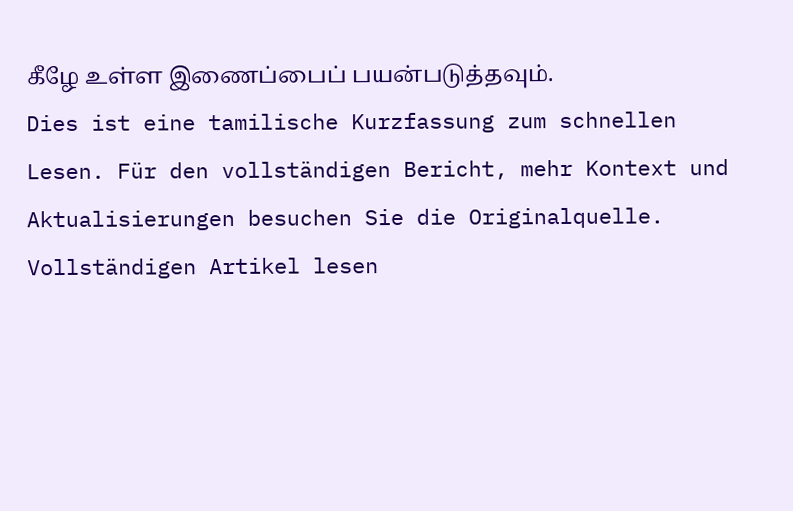கீழே உள்ள இணைப்பைப் பயன்படுத்தவும்.
Dies ist eine tamilische Kurzfassung zum schnellen Lesen. Für den vollständigen Bericht, mehr Kontext und Aktualisierungen besuchen Sie die Originalquelle.
Vollständigen Artikel lesen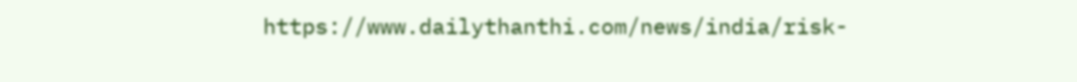https://www.dailythanthi.com/news/india/risk-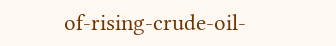of-rising-crude-oil-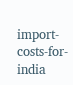import-costs-for-india